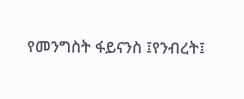የመንግስት ፋይናንስ ፤የንብረት፤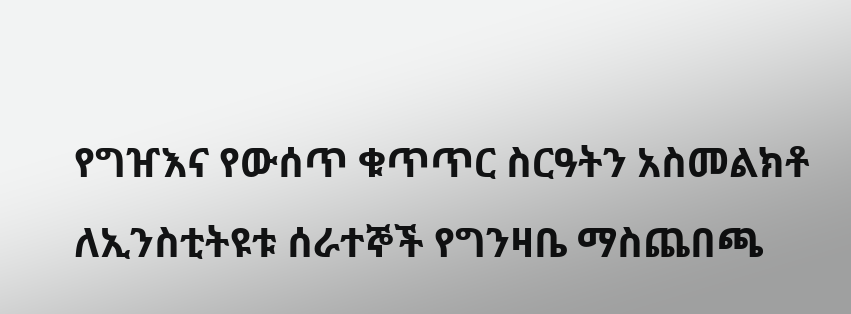የግዠእና የውሰጥ ቁጥጥር ስርዓትን አስመልክቶ ለኢንስቲትዩቱ ሰራተኞች የግንዛቤ ማስጨበጫ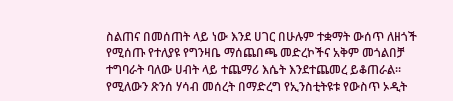ስልጠና በመሰጠት ላይ ነው እንደ ሀገር በሁሉም ተቋማት ውሰጥ ለዘጎች የሚሰጡ የተለያዩ የግንዛቤ ማሰጨበጫ መድረኮችና አቅም መጎልበቻ ተግባራት ባለው ሀብት ላይ ተጨማሪ እሴት እንደተጨመረ ይቆጠራል፡፡ የሚለውን ጽንሰ ሃሳብ መሰረት በማድረግ የኢንስቲትዩቱ የውስጥ ኦዲት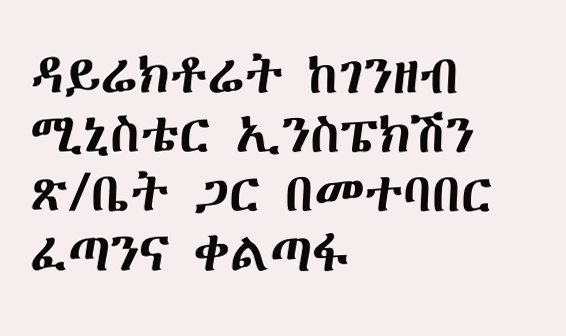ዳይሬክቶሬት ከገንዘብ ሚኒስቴር ኢንስፔክሽን ጽ/ቤት ጋር በመተባበር ፈጣንና ቀልጣፋ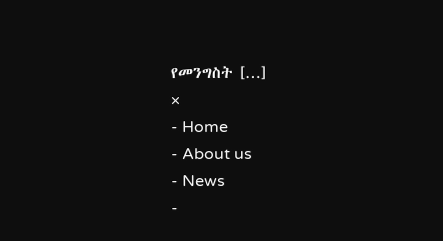የመንግስት […]
×
- Home
- About us
- News
-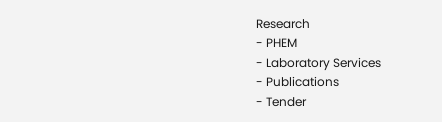Research
- PHEM
- Laboratory Services
- Publications
- Tender